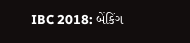IBC 2018: બેંકિંગ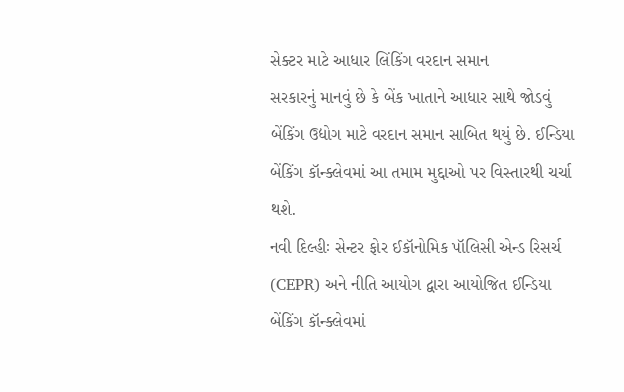સેક્ટર માટે આધાર લિંકિંગ વરદાન સમાન
સરકારનું માનવું છે કે બેંક ખાતાને આધાર સાથે જોડવું બેંકિંગ ઉદ્યોગ માટે વરદાન સમાન સાબિત થયું છે. ઈન્ડિયા બેંકિંગ કૉન્ક્લેવમાં આ તમામ મુદ્દાઓ પર વિસ્તારથી ચર્ચા થશે.
નવી દિલ્હીઃ સેન્ટર ફોર ઈકૉનોમિક પૉલિસી એન્ડ રિસર્ચ (CEPR) અને નીતિ આયોગ દ્વારા આયોજિત ઈન્ડિયા બેંકિંગ કૉન્ક્લેવમાં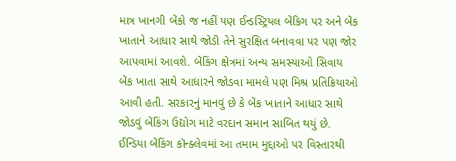માત્ર ખાનગી બેંકો જ નહીં પણ ઈન્ડસ્ટ્રિયલ બેંકિગ પર અને બેંક ખાતાને આધાર સાથે જોડી તેને સુરક્ષિત બનાવવા પર પણ જોર આપવામાં આવશે. બેંકિંગ ક્ષેત્રમાં અન્ય સમસ્યાઓ સિવાય બેંક ખાતા સાથે આધારને જોડવા મામલે પણ મિશ્ર પ્રતિક્રિયાઓ આવી હતી. સરકારનું માનવું છે કે બેંક ખાતાને આધાર સાથે જોડવું બેંકિંગ ઉદ્યોગ માટે વરદાન સમાન સાબિત થયું છે. ઈન્ડિયા બેંકિંગ કૉન્ક્લેવમાં આ તમામ મુદ્દાઓ પર વિસ્તારથી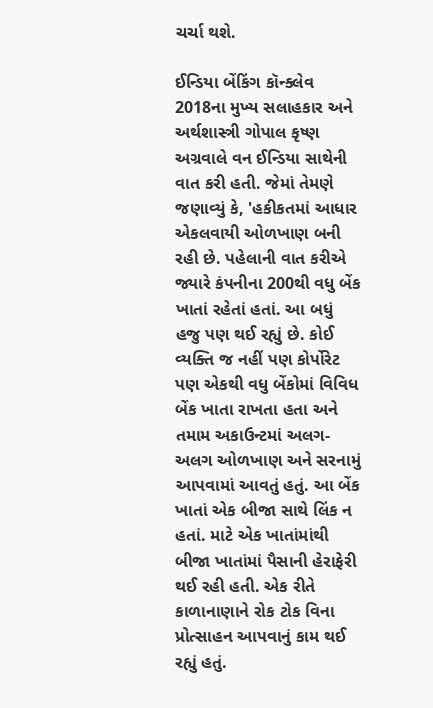ચર્ચા થશે.

ઈન્ડિયા બેંકિંગ કૉન્ક્લેવ 2018ના મુખ્ય સલાહકાર અને અર્થશાસ્ત્રી ગોપાલ કૃષ્ણ અગ્રવાલે વન ઈન્ડિયા સાથેની વાત કરી હતી. જેમાં તેમણે જણાવ્યું કે, 'હકીકતમાં આધાર એકલવાયી ઓળખાણ બની રહી છે. પહેલાની વાત કરીએ જ્યારે કંપનીના 200થી વધુ બેંક ખાતાં રહેતાં હતાં. આ બધું હજુ પણ થઈ રહ્યું છે. કોઈ વ્યક્તિ જ નહીં પણ કોર્પોરેટ પણ એકથી વધુ બેંકોમાં વિવિધ બેંક ખાતા રાખતા હતા અને તમામ અકાઉન્ટમાં અલગ-અલગ ઓળખાણ અને સરનામું આપવામાં આવતું હતું. આ બેંક ખાતાં એક બીજા સાથે લિંક ન હતાં. માટે એક ખાતાંમાંથી બીજા ખાતાંમાં પૈસાની હેરાફેરી થઈ રહી હતી. એક રીતે કાળાનાણાને રોક ટોક વિના પ્રોત્સાહન આપવાનું કામ થઈ રહ્યું હતું.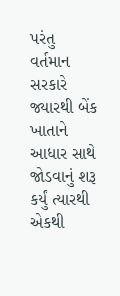પરંતુ વર્તમાન સરકારે જ્યારથી બેંક ખાતાને આધાર સાથે જોડવાનું શરૂ કર્યું ત્યારથી એકથી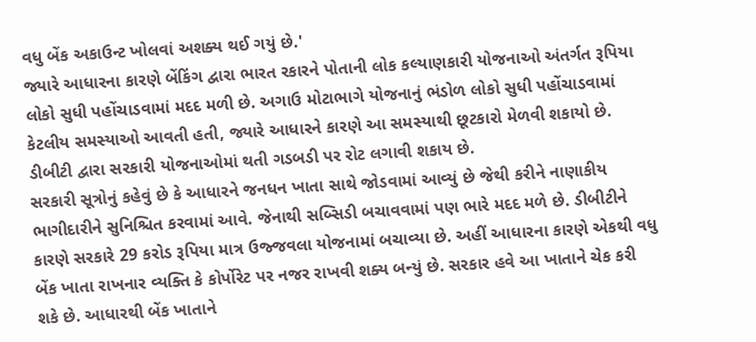વધુ બેંક અકાઉન્ટ ખોલવાં અશક્ય થઈ ગયું છે.'
જ્યારે આધારના કારણે બેંકિંગ દ્વારા ભારત રકારને પોતાની લોક કલ્યાણકારી યોજનાઓ અંતર્ગત રૂપિયા લોકો સુધી પહોંચાડવામાં મદદ મળી છે. અગાઉ મોટાભાગે યોજનાનું ભંડોળ લોકો સુધી પહોંચાડવામાં કેટલીય સમસ્યાઓ આવતી હતી, જ્યારે આધારને કારણે આ સમસ્યાથી છૂટકારો મેળવી શકાયો છે. ડીબીટી દ્વારા સરકારી યોજનાઓમાં થતી ગડબડી પર રોટ લગાવી શકાય છે.
સરકારી સૂત્રોનું કહેવું છે કે આધારને જનધન ખાતા સાથે જોડવામાં આવ્યું છે જેથી કરીને નાણાકીય ભાગીદારીને સુનિશ્ચિત કરવામાં આવે. જેનાથી સબ્સિડી બચાવવામાં પણ ભારે મદદ મળે છે. ડીબીટીને કારણે સરકારે 29 કરોડ રૂપિયા માત્ર ઉજ્જવલા યોજનામાં બચાવ્યા છે. અહીં આધારના કારણે એકથી વધુ બેંક ખાતા રાખનાર વ્યક્તિ કે કોર્પોરેટ પર નજર રાખવી શક્ય બન્યું છે. સરકાર હવે આ ખાતાને ચેક કરી શકે છે. આધારથી બેંક ખાતાને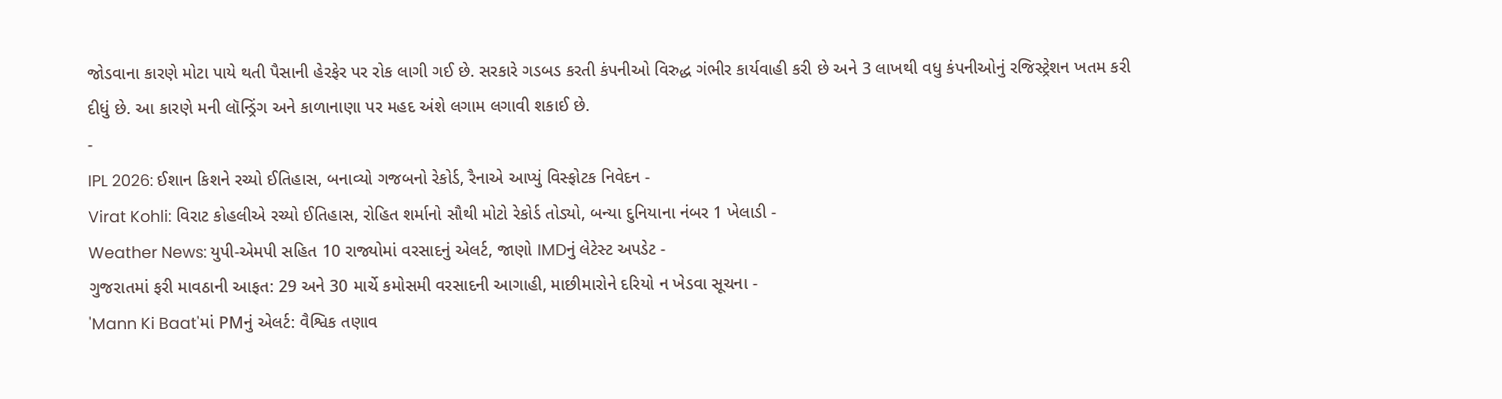જોડવાના કારણે મોટા પાયે થતી પૈસાની હેરફેર પર રોક લાગી ગઈ છે. સરકારે ગડબડ કરતી કંપનીઓ વિરુદ્ધ ગંભીર કાર્યવાહી કરી છે અને 3 લાખથી વધુ કંપનીઓનું રજિસ્ટ્રેશન ખતમ કરી દીધું છે. આ કારણે મની લૉન્ડ્રિંગ અને કાળાનાણા પર મહદ અંશે લગામ લગાવી શકાઈ છે.
-
IPL 2026: ઈશાન કિશને રચ્યો ઈતિહાસ, બનાવ્યો ગજબનો રેકોર્ડ, રૈનાએ આપ્યું વિસ્ફોટક નિવેદન -
Virat Kohli: વિરાટ કોહલીએ રચ્યો ઈતિહાસ, રોહિત શર્માનો સૌથી મોટો રેકોર્ડ તોડ્યો, બન્યા દુનિયાના નંબર 1 ખેલાડી -
Weather News: યુપી-એમપી સહિત 10 રાજ્યોમાં વરસાદનું એલર્ટ, જાણો IMDનું લેટેસ્ટ અપડેટ -
ગુજરાતમાં ફરી માવઠાની આફત: 29 અને 30 માર્ચે કમોસમી વરસાદની આગાહી, માછીમારોને દરિયો ન ખેડવા સૂચના -
'Mann Ki Baat'માં PMનું એલર્ટ: વૈશ્વિક તણાવ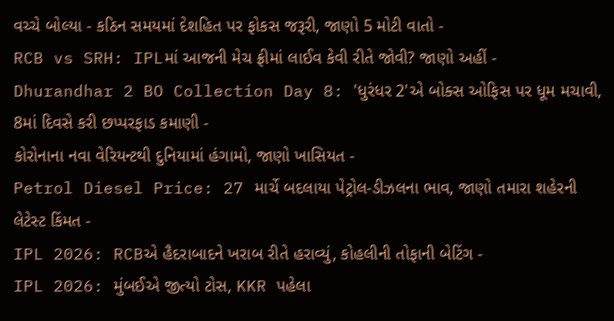વચ્ચે બોલ્યા - કઠિન સમયમાં દેશહિત પર ફોકસ જરૂરી, જાણો 5 મોટી વાતો -
RCB vs SRH: IPLમાં આજની મેચ ફ્રીમાં લાઈવ કેવી રીતે જોવી? જાણો અહીં -
Dhurandhar 2 BO Collection Day 8: 'ધુરંધર 2'એ બોક્સ ઓફિસ પર ધૂમ મચાવી, 8માં દિવસે કરી છપ્પરફાડ કમાણી -
કોરોનાના નવા વેરિયન્ટથી દુનિયામાં હંગામો, જાણો ખાસિયત -
Petrol Diesel Price: 27 માર્ચે બદલાયા પેટ્રોલ-ડીઝલના ભાવ, જાણો તમારા શહેરની લેટેસ્ટ કિંમત -
IPL 2026: RCBએ હૈદરાબાદને ખરાબ રીતે હરાવ્યું, કોહલીની તોફાની બેટિંગ -
IPL 2026: મુંબઈએ જીત્યો ટોસ, KKR પહેલા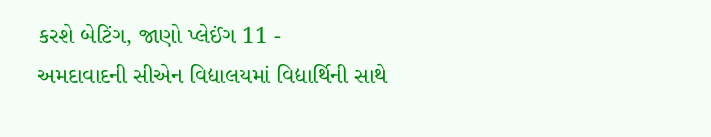કરશે બેટિંગ, જાણો પ્લેઈંગ 11 -
અમદાવાદની સીએન વિદ્યાલયમાં વિદ્યાર્થિની સાથે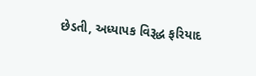છેડતી, અધ્યાપક વિરૂદ્ધ ફરિયાદ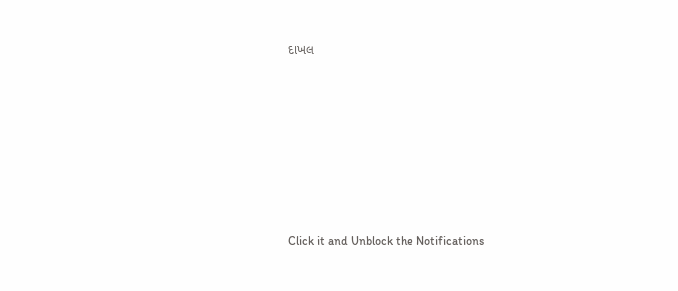દાખલ









Click it and Unblock the Notifications